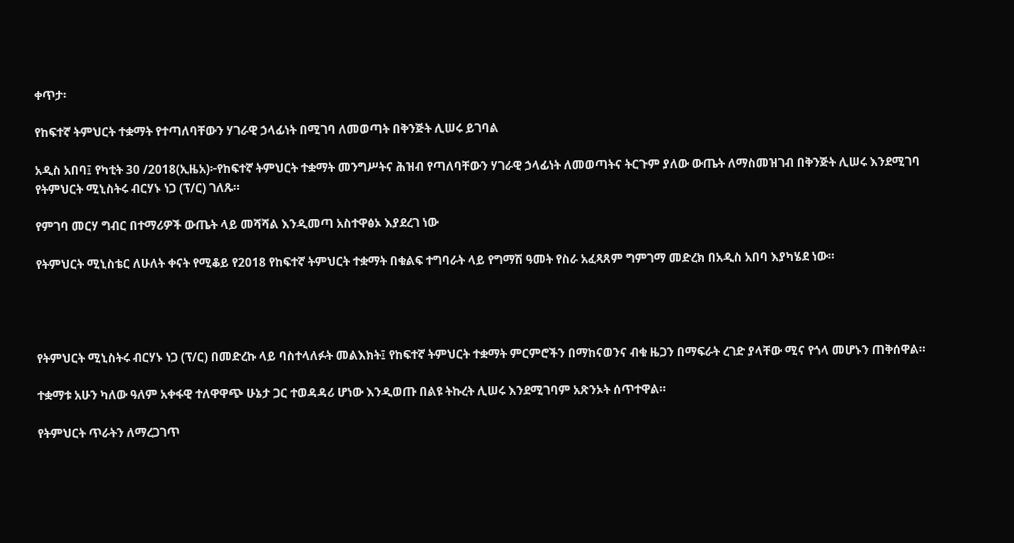ቀጥታ፡

የከፍተኛ ትምህርት ተቋማት የተጣለባቸውን ሃገራዊ ኃላፊነት በሚገባ ለመወጣት በቅንጅት ሊሠሩ ይገባል

አዲስ አበባ፤ የካቲት 30 /2018(ኢዜአ)፦የከፍተኛ ትምህርት ተቋማት መንግሥትና ሕዝብ የጣለባቸውን ሃገራዊ ኃላፊነት ለመወጣትና ትርጉም ያለው ውጤት ለማስመዝገብ በቅንጅት ሊሠሩ እንደሚገባ የትምህርት ሚኒስትሩ ብርሃኑ ነጋ (ፕ/ር) ገለጹ።

የምገባ መርሃ ግብር በተማሪዎች ውጤት ላይ መሻሻል እንዲመጣ አስተዋፅኦ እያደረገ ነው

የትምህርት ሚኒስቴር ለሁለት ቀናት የሚቆይ የ2018 የከፍተኛ ትምህርት ተቋማት በቁልፍ ተግባራት ላይ የግማሽ ዓመት የስራ አፈጻጸም ግምገማ መድረክ በአዲስ አበባ እያካሄደ ነው።




የትምህርት ሚኒስትሩ ብርሃኑ ነጋ (ፕ/ር) በመድረኩ ላይ ባስተላለፉት መልእክት፤ የከፍተኛ ትምህርት ተቋማት ምርምሮችን በማከናወንና ብቁ ዜጋን በማፍራት ረገድ ያላቸው ሚና የጎላ መሆኑን ጠቅሰዋል።

ተቋማቱ አሁን ካለው ዓለም አቀፋዊ ተለዋዋጭ ሁኔታ ጋር ተወዳዳሪ ሆነው እንዲወጡ በልዩ ትኩረት ሊሠሩ እንደሚገባም አጽንኦት ሰጥተዋል።

የትምህርት ጥራትን ለማረጋገጥ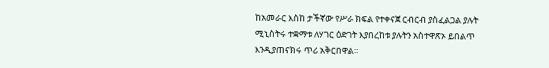ከአመራር እስከ ታችኛው የሥራ ክፍል የተቀናጀ ርብርብ ያስፈልጋል ያሉት ሚኒስትሩ ተቋማቱ ለሃገር ዕድገት እያበረከቱ ያሉትን አስተዋጽኦ ይበልጥ እንዲያጠናክሩ ጥሪ አቅርበዋል።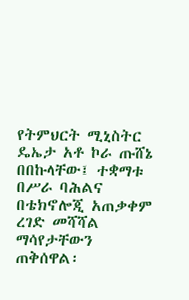የትምህርት ሚኒስትር ዴኤታ አቶ ኮራ ጡሸኔ በበኩላቸው፤ ተቋማቱ በሥራ ባሕልና በቴክኖሎጂ አጠቃቀም ረገድ መሻሻል ማሳየታቸውን ጠቅሰዋል፡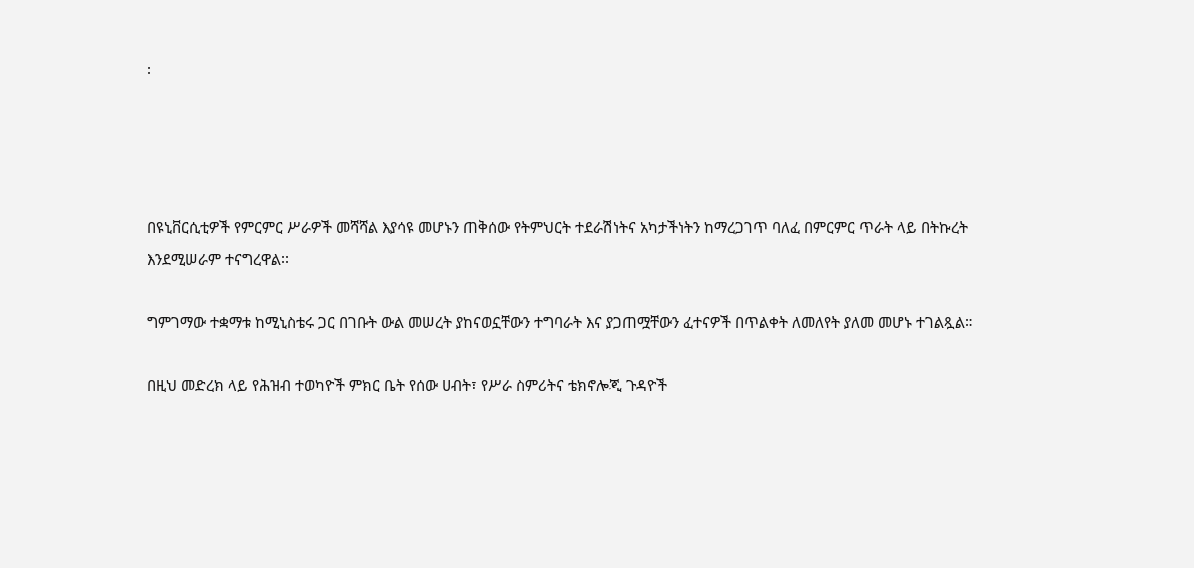፡




በዩኒቨርሲቲዎች የምርምር ሥራዎች መሻሻል እያሳዩ መሆኑን ጠቅሰው የትምህርት ተደራሽነትና አካታችነትን ከማረጋገጥ ባለፈ በምርምር ጥራት ላይ በትኩረት እንደሚሠራም ተናግረዋል፡፡

ግምገማው ተቋማቱ ከሚኒስቴሩ ጋር በገቡት ውል መሠረት ያከናወኗቸውን ተግባራት እና ያጋጠሟቸውን ፈተናዎች በጥልቀት ለመለየት ያለመ መሆኑ ተገልጿል።

በዚህ መድረክ ላይ የሕዝብ ተወካዮች ምክር ቤት የሰው ሀብት፣ የሥራ ስምሪትና ቴክኖሎጂ ጉዳዮች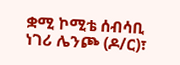ቋሚ ኮሚቴ ሰብሳቢ ነገሪ ሌንጮ (ዶ/ር)፣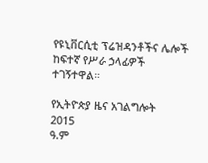የዩኒቨርሲቲ ፕሬዝዳንቶችና ሌሎች ከፍተኛ የሥራ ኃላፊዎች ተገኝተዋል።

የኢትዮጵያ ዜና አገልግሎት
2015
ዓ.ም